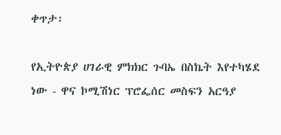ቀጥታ፡

የኢትዮጵያ ሀገራዊ ምክክር ጉባኤ በስኬት እየተካሄደ ነው - ዋና ኮሚሽነር ፕሮፌሰር መስፍን አርዓያ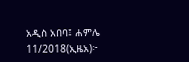አዲስ አበባ፤ ሐምሌ 11/2018(ኢዜአ)፦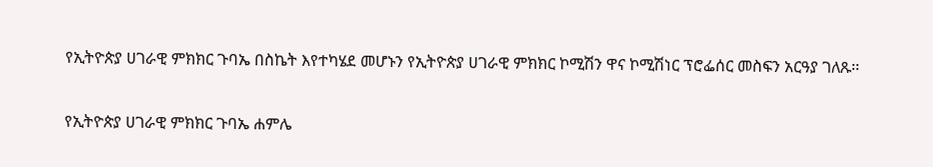የኢትዮጵያ ሀገራዊ ምክክር ጉባኤ በስኬት እየተካሄደ መሆኑን የኢትዮጵያ ሀገራዊ ምክክር ኮሚሽን ዋና ኮሚሽነር ፕሮፌሰር መስፍን አርዓያ ገለጹ፡፡

የኢትዮጵያ ሀገራዊ ምክክር ጉባኤ ሐምሌ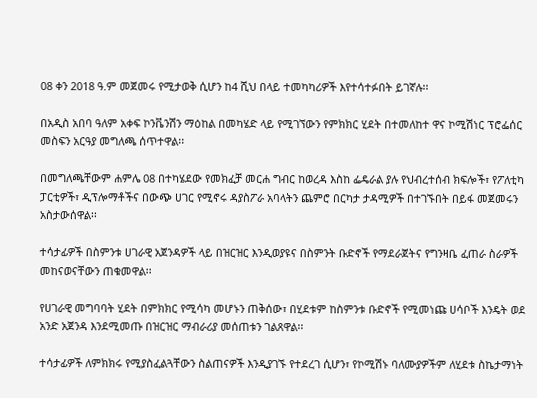08 ቀን 2018 ዓ.ም መጀመሩ የሚታወቅ ሲሆን ከ4 ሺህ በላይ ተመካካሪዎች እየተሳተፉበት ይገኛሉ፡፡

በአዲስ አበባ ዓለም አቀፍ ኮንቬንሽን ማዕከል በመካሄድ ላይ የሚገኘውን የምክክር ሂደት በተመለከተ ዋና ኮሚሽነር ፕሮፌሰር መስፍን አርዓያ መግለጫ ሰጥተዋል፡፡

በመግለጫቸውም ሐምሌ 08 በተካሄደው የመክፈቻ መርሐ ግብር ከወረዳ እስከ ፌዴራል ያሉ የህብረተሰብ ክፍሎች፣ የፖለቲካ ፓርቲዎች፣ ዲፕሎማቶችና በውጭ ሀገር የሚኖሩ ዳያስፖራ አባላትን ጨምሮ በርካታ ታዳሚዎች በተገኙበት በይፋ መጀመሩን አስታውሰዋል፡፡

ተሳታፊዎች በስምንቱ ሀገራዊ አጀንዳዎች ላይ በዝርዝር እንዲወያዩና በስምንት ቡድኖች የማደራጀትና የግንዛቤ ፈጠራ ስራዎች መከናወናቸውን ጠቁመዋል፡፡

የሀገራዊ መግባባት ሂደት በምክክር የሚሳካ መሆኑን ጠቅሰው፣ በሂደቱም ከስምንቱ ቡድኖች የሚመነጩ ሀሳቦች እንዴት ወደ አንድ አጀንዳ እንደሚመጡ በዝርዝር ማብራሪያ መሰጠቱን ገልጸዋል፡፡

ተሳታፊዎች ለምክክሩ የሚያስፈልጓቸውን ስልጠናዎች እንዲያገኙ የተደረገ ሲሆን፣ የኮሚሽኑ ባለሙያዎችም ለሂደቱ ስኬታማነት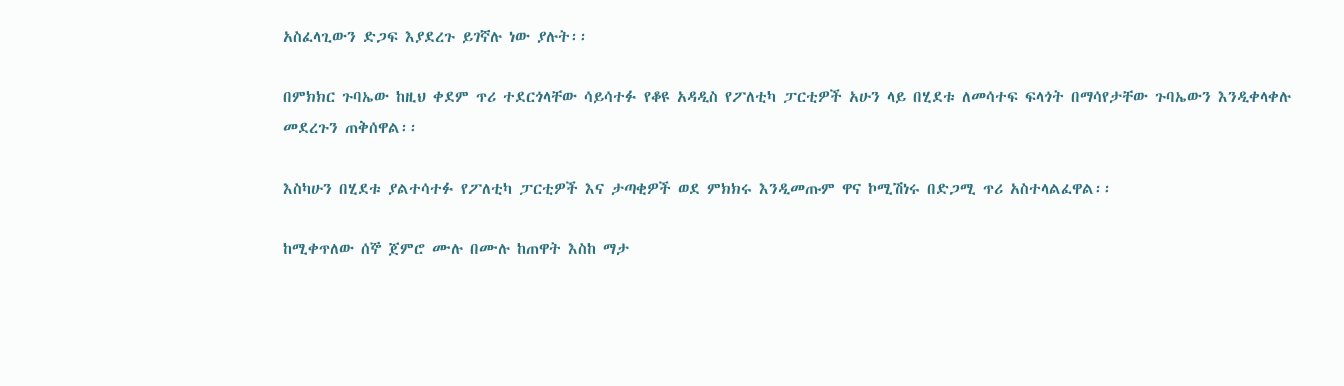አስፈላጊውን ድጋፍ እያደረጉ ይገኛሉ ነው ያሉት፡፡

በምክክር ጉባኤው ከዚህ ቀደም ጥሪ ተደርጎላቸው ሳይሳተፉ የቆዩ አዳዲስ የፖለቲካ ፓርቲዎች አሁን ላይ በሂደቱ ለመሳተፍ ፍላጎት በማሳየታቸው ጉባኤውን እንዲቀላቀሉ መደረጉን ጠቅሰዋል፡፡

እስካሁን በሂደቱ ያልተሳተፉ የፖለቲካ ፓርቲዎች እና ታጣቂዎች ወደ ምክክሩ እንዲመጡም ዋና ኮሚሽነሩ በድጋሚ ጥሪ አስተላልፈዋል፡፡

ከሚቀጥለው ሰኞ ጀምሮ ሙሉ በሙሉ ከጠዋት እስከ ማታ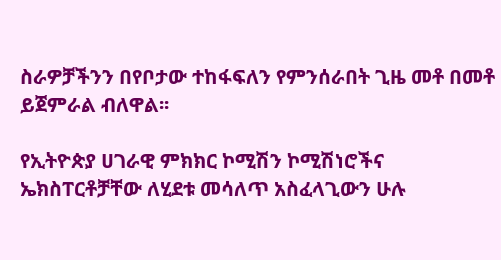ስራዎቻችንን በየቦታው ተከፋፍለን የምንሰራበት ጊዜ መቶ በመቶ ይጀምራል ብለዋል፡፡

የኢትዮጵያ ሀገራዊ ምክክር ኮሚሽን ኮሚሽነሮችና ኤክስፐርቶቻቸው ለሂደቱ መሳለጥ አስፈላጊውን ሁሉ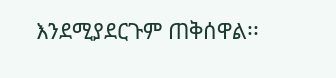እንደሚያደርጉም ጠቅሰዋል፡፡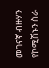መገናኛ ብዙሃን የኮሚሽኑን ስራ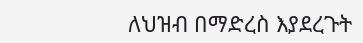ለህዝብ በማድረስ እያደረጉት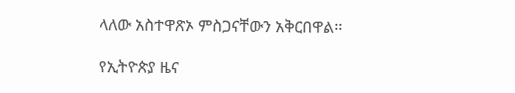ላለው አስተዋጽኦ ምስጋናቸውን አቅርበዋል፡፡

የኢትዮጵያ ዜና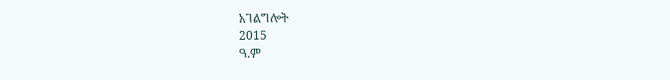አገልግሎት
2015
ዓ.ም